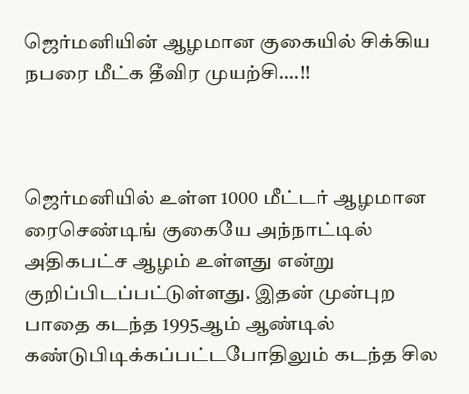ஜெர்மனியின் ஆழமான குகையில் சிக்கிய நபரை மீட்க தீவிர முயற்சி….!!



ஜெர்மனியில் உள்ள 1000 மீட்டர் ஆழமான ரைசெண்டிங் குகையே அந்நாட்டில் அதிகபட்ச ஆழம் உள்ளது என்று குறிப்பிடப்பட்டுள்ளது. இதன் முன்புற பாதை கடந்த 1995ஆம் ஆண்டில் கண்டுபிடிக்கப்பட்டபோதிலும் கடந்த சில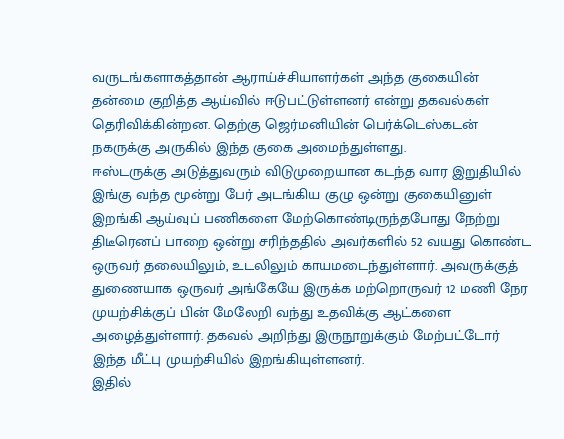வருடங்களாகத்தான் ஆராய்ச்சியாளர்கள் அந்த குகையின் தன்மை குறித்த ஆய்வில் ஈடுபட்டுள்ளனர் என்று தகவல்கள் தெரிவிக்கின்றன. தெற்கு ஜெர்மனியின் பெர்க்டெஸ்கடன் நகருக்கு அருகில் இந்த குகை அமைந்துள்ளது.
ஈஸ்டருக்கு அடுத்துவரும் விடுமுறையான கடந்த வார இறுதியில் இங்கு வந்த மூன்று பேர் அடங்கிய குழு ஒன்று குகையினுள் இறங்கி ஆய்வுப் பணிகளை மேற்கொண்டிருந்தபோது நேற்று திடீரெனப் பாறை ஒன்று சரிந்ததில் அவர்களில் 52 வயது கொண்ட ஒருவர் தலையிலும், உடலிலும் காயமடைந்துள்ளார். அவருக்குத் துணையாக ஒருவர் அங்கேயே இருக்க மற்றொருவர் 12 மணி நேர முயற்சிக்குப் பின் மேலேறி வந்து உதவிக்கு ஆட்களை அழைத்துள்ளார். தகவல் அறிந்து இருநூறுக்கும் மேற்பட்டோர் இந்த மீட்பு முயற்சியில் இறங்கியுள்ளனர்.
இதில்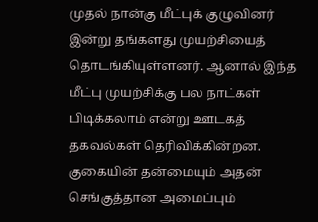முதல் நான்கு மீட்புக் குழுவினர் இன்று தங்களது முயற்சியைத் தொடங்கியுள்ளனர். ஆனால் இந்த மீட்பு முயற்சிக்கு பல நாட்கள் பிடிக்கலாம் என்று ஊடகத் தகவல்கள் தெரிவிக்கின்றன.
குகையின் தன்மையும் அதன் செங்குத்தான அமைப்பும்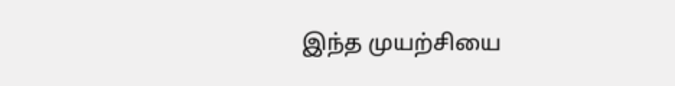இந்த முயற்சியை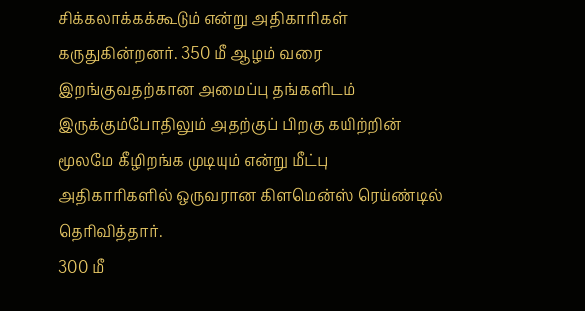சிக்கலாக்கக்கூடும் என்று அதிகாரிகள் கருதுகின்றனர். 350 மீ ஆழம் வரை இறங்குவதற்கான அமைப்பு தங்களிடம் இருக்கும்போதிலும் அதற்குப் பிறகு கயிற்றின் மூலமே கீழிறங்க முடியும் என்று மீட்பு அதிகாரிகளில் ஒருவரான கிளமென்ஸ் ரெய்ண்டில் தெரிவித்தார்.
300 மீ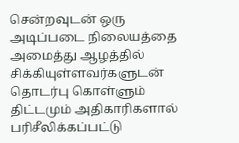சென்றவுடன் ஒரு அடிப்படை நிலையத்தை அமைத்து ஆழத்தில் சிக்கியுள்ளவர்களுடன் தொடர்பு கொள்ளும் திட்டமும் அதிகாரிகளால் பரிசீலிக்கப்பட்டு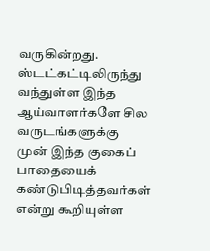வருகின்றது.
ஸ்டட்கட்டிலிருந்து வந்துள்ள இந்த ஆய்வாளர்களே சில வருடங்களுக்கு முன் இந்த குகைப் பாதையைக் கண்டுபிடித்தவர்கள் என்று கூறியுள்ள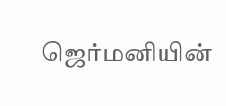ஜெர்மனியின்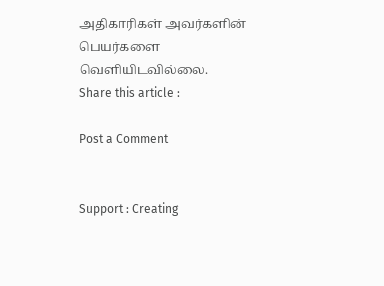அதிகாரிகள் அவர்களின் பெயர்களை வெளியிடவில்லை.
Share this article :

Post a Comment


Support : Creating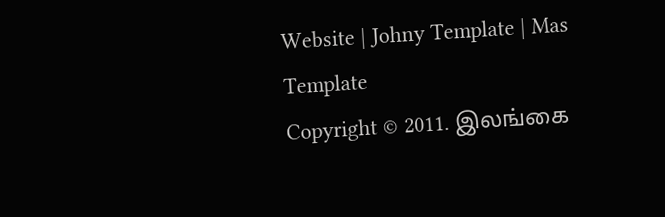Website | Johny Template | Mas Template
Copyright © 2011. இலங்கை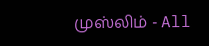முஸ்லிம் - All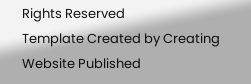Rights Reserved
Template Created by Creating Website Published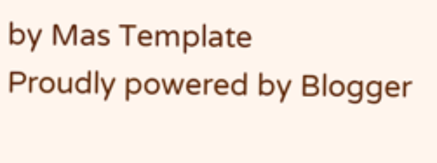by Mas Template
Proudly powered by Blogger